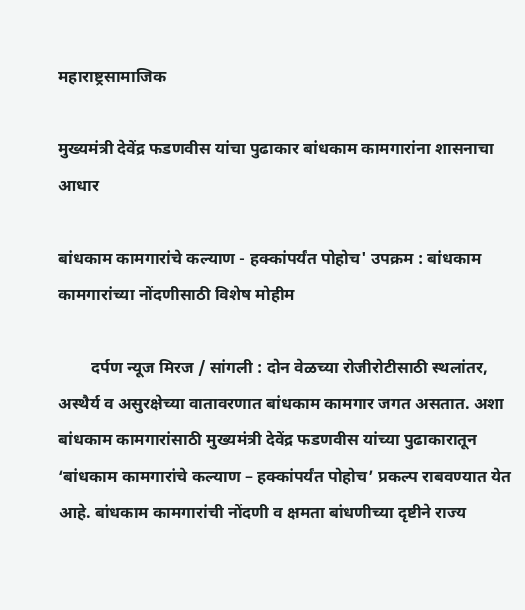महाराष्ट्रसामाजिक

मुख्यमंत्री देवेंद्र फडणवीस यांचा पुढाकार बांधकाम कामगारांना शासनाचा आधार

बांधकाम कामगारांचे कल्याण - हक्कांपर्यंत पोहोच' उपक्रम : बांधकाम कामगारांच्या नोंदणीसाठी विशेष मोहीम

        दर्पण न्यूज मिरज / सांगली : दोन वेळच्या रोजीरोटीसाठी स्थलांतर, अस्थैर्य व असुरक्षेच्या वातावरणात बांधकाम कामगार जगत असतात. अशा बांधकाम कामगारांसाठी मुख्यमंत्री देवेंद्र फडणवीस यांच्या पुढाकारातून ‘बांधकाम कामगारांचे कल्याण – हक्कांपर्यंत पोहोच’ प्रकल्प राबवण्यात येत आहे. बांधकाम कामगारांची नोंदणी व क्षमता बांधणीच्या दृष्टीने राज्य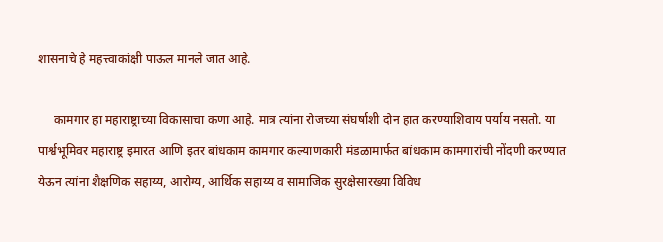शासनाचे हे महत्त्वाकांक्षी पाऊल मानले जात आहे.

     कामगार हा महाराष्ट्राच्या विकासाचा कणा आहे. मात्र त्यांना रोजच्या संघर्षाशी दोन हात करण्याशिवाय पर्याय नसतो. या पार्श्वभूमिवर महाराष्ट्र इमारत आणि इतर बांधकाम कामगार कल्याणकारी मंडळामार्फत बांधकाम कामगारांची नोंदणी करण्यात येऊन त्यांना शैक्षणिक सहाय्य, आरोग्य, आर्थिक सहाय्य व सामाजिक सुरक्षेसारख्या विविध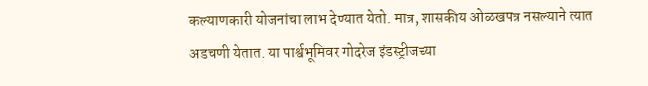कल्याणकारी योजनांचा लाभ देण्यात येतो. मात्र, शासकीय ओळखपत्र नसल्याने त्यात अडचणी येतात. या पार्श्वभूमिवर गोदरेज इंडस्ट्रीजच्या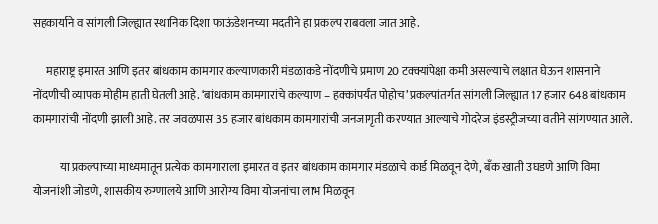सहकार्याने व सांगली जिल्ह्यात स्थानिक दिशा फाऊंडेशनच्या मदतीने हा प्रकल्प राबवला जात आहे.

      महाराष्ट्र इमारत आणि इतर बांधकाम कामगार कल्याणकारी मंडळाकडे नोंदणीचे प्रमाण 20 टक्क्यांपेक्षा कमी असल्याचे लक्षात घेऊन शासनाने नोंदणीची व्यापक मोहीम हाती घेतली आहे. ‘बांधकाम कामगारांचे कल्याण – हक्कांपर्यंत पोहोच’ प्रकल्पांतर्गत सांगली जिल्ह्यात 17 हजार 648 बांधकाम कामगारांची नोंदणी झाली आहे. तर जवळपास 35 हजार बांधकाम कामगारांची जनजागृती करण्यात आल्याचे गोदरेज इंडस्ट्रीजच्या वतीने सांगण्यात आले.

            या प्रकल्पाच्या माध्यमातून प्रत्येक कामगाराला इमारत व इतर बांधकाम कामगार मंडळाचे कार्ड मिळवून देणे, बँक खाती उघडणे आणि विमा योजनांशी जोडणे, शासकीय रुग्णालये आणि आरोग्य विमा योजनांचा लाभ मिळवून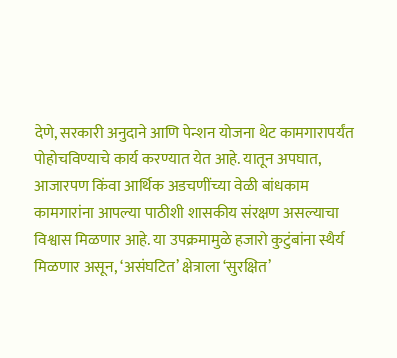देणे, सरकारी अनुदाने आणि पेन्शन योजना थेट कामगारापर्यंत पोहोचविण्याचे कार्य करण्यात येत आहे. यातून अपघात, आजारपण किंवा आर्थिक अडचणींच्या वेळी बांधकाम कामगारांना आपल्या पाठीशी शासकीय संरक्षण असल्याचा विश्वास मिळणार आहे. या उपक्रमामुळे हजारो कुटुंबांना स्थैर्य मिळणार असून, ‘असंघटित’ क्षेत्राला ‘सुरक्षित’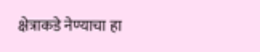क्षेत्राकडे नेण्याचा हा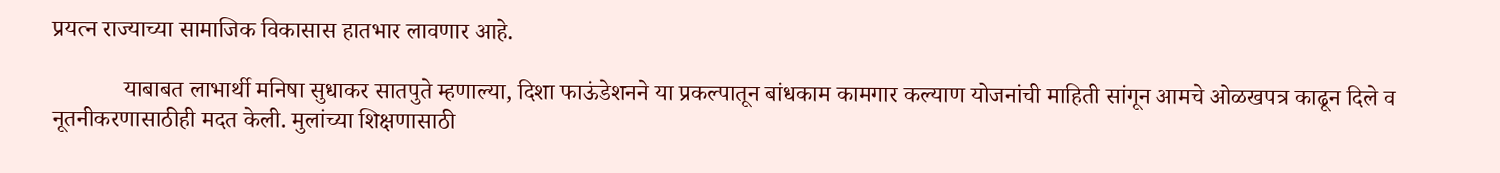प्रयत्न राज्याच्या सामाजिक विकासास हातभार लावणार आहे.

            याबाबत लाभार्थी मनिषा सुधाकर सातपुते म्हणाल्या, दिशा फाऊंडेशनने या प्रकल्पातून बांधकाम कामगार कल्याण योजनांची माहिती सांगून आमचे ओळखपत्र काढून दिले व नूतनीकरणासाठीही मदत केली. मुलांच्या शिक्षणासाठी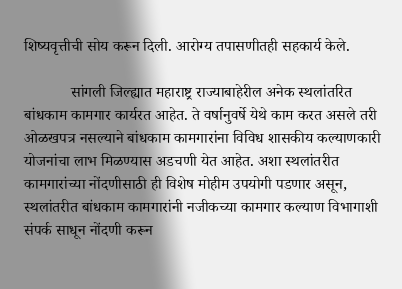शिष्यवृत्तीची सोय करून दिली. आरोग्य तपासणीतही सहकार्य केले.

            सांगली जिल्ह्यात महाराष्ट्र राज्याबाहेरील अनेक स्थलांतरित बांधकाम कामगार कार्यरत आहेत. ते वर्षानुवर्षे येथे काम करत असले तरी ओळखपत्र नसल्याने बांधकाम कामगारांना विविध शासकीय कल्याणकारी योजनांचा लाभ मिळण्यास अडचणी येत आहेत. अशा स्थलांतरीत कामगारांच्या नोंदणीसाठी ही विशेष मोहीम उपयोगी पडणार असून, स्थलांतरीत बांधकाम कामगारांनी नजीकच्या कामगार कल्याण विभागाशी संपर्क साधून नोंदणी करून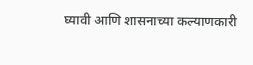घ्यावी आणि शासनाच्या कल्याणकारी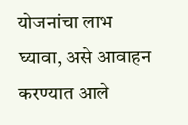योजनांचा लाभ घ्यावा, असे आवाहन करण्यात आले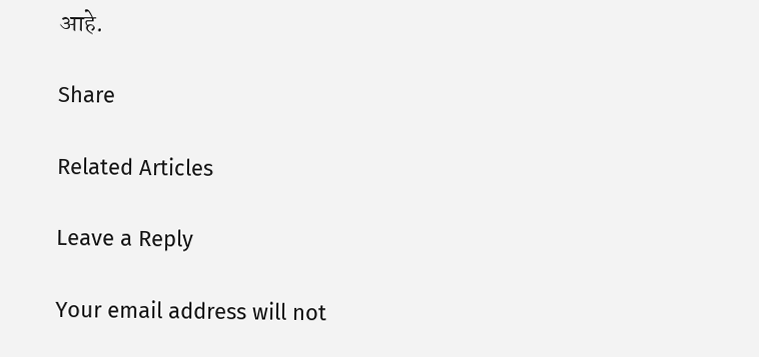आहे.

Share

Related Articles

Leave a Reply

Your email address will not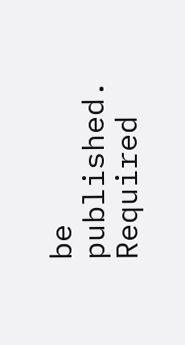be published. Required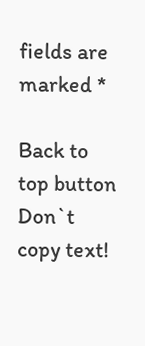fields are marked *

Back to top button
Don`t copy text!